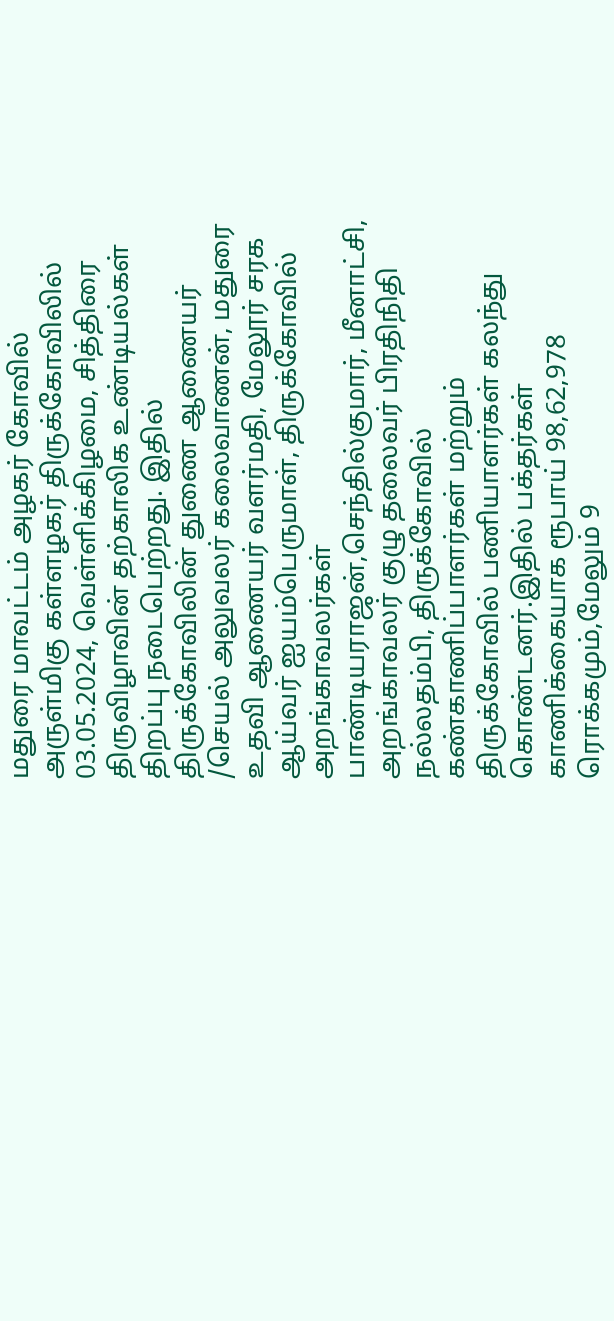மதுரை மாவட்டம் அழகர் கோவில் அருள்மிகு கள்ளழகர் திருக்கோவிலில் 03.05.2024, வெள்ளிக்கிழமை, சித்திரை திருவிழாவின் தற்காலிக உண்டியல்கள் திறப்பு நடைபெற்றது. இதில் திருக்கோவிலின் துணை ஆணையர் /செயல் அலுவலர் கலைவாணன், மதுரை உதவி ஆணையர் வளர்மதி, மேலூர் சரக ஆய்வர் ஐயம்பெருமாள், திருக்கோவில் அறங்காவலர்கள் பாண்டியராஜன்,செந்தில்குமார், மீனாட்சி, அறங்காவலர் குழு தலைவர் பிரதிநிதி நல்லதம்பி, திருக்கோவில் கண்காணிப்பாளர்கள் மற்றும் திருக்கோவில் பணியாளர்கள் கலந்து கொண்டனர்.இதில் பக்தர்கள் காணிக்கையாக ரூபாய் 98,62,978 ரொக்கமும்,மேலும் 9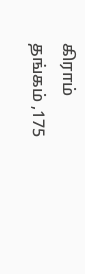கிராம் தங்கம் ,175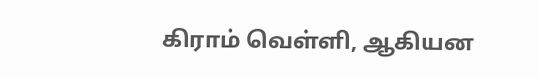கிராம் வெள்ளி, ஆகியன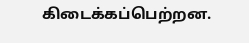கிடைக்கப்பெற்றன.